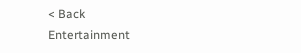< Back
Entertainment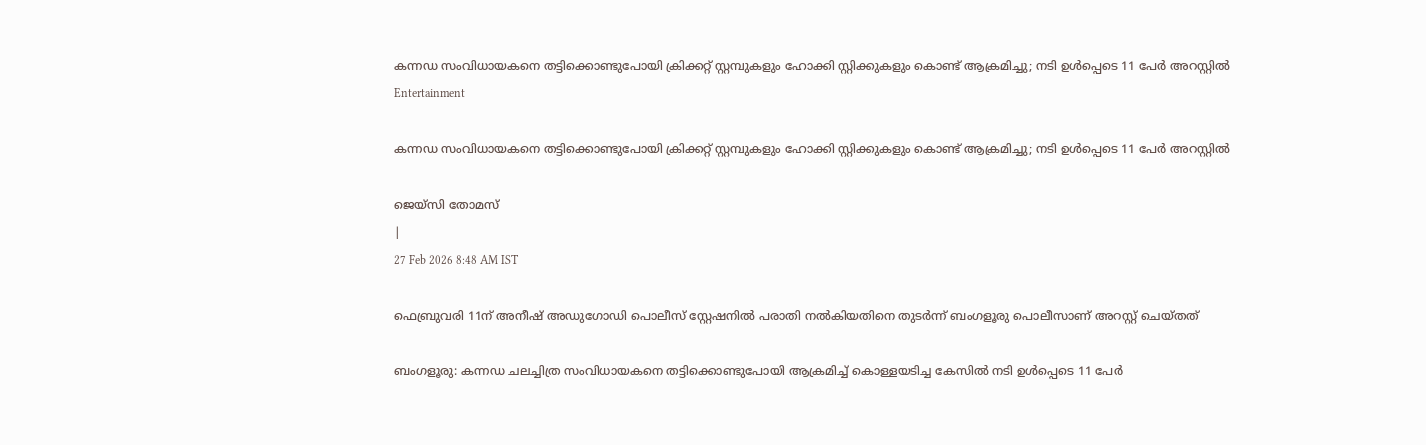കന്നഡ സംവിധായകനെ തട്ടിക്കൊണ്ടുപോയി ക്രിക്കറ്റ് സ്റ്റമ്പുകളും ഹോക്കി സ്റ്റിക്കുകളും കൊണ്ട് ആക്രമിച്ചു; നടി ഉൾപ്പെടെ 11 പേര്‍ അറസ്റ്റിൽ
Entertainment

കന്നഡ സംവിധായകനെ തട്ടിക്കൊണ്ടുപോയി ക്രിക്കറ്റ് സ്റ്റമ്പുകളും ഹോക്കി സ്റ്റിക്കുകളും കൊണ്ട് ആക്രമിച്ചു; നടി ഉൾപ്പെടെ 11 പേര്‍ അറസ്റ്റിൽ

ജെയ്സി തോമസ്
|
27 Feb 2026 8:48 AM IST

ഫെബ്രുവരി 11ന് അനീഷ് അഡുഗോഡി പൊലീസ് സ്റ്റേഷനിൽ പരാതി നൽകിയതിനെ തുടര്‍ന്ന് ബംഗളൂരു പൊലീസാണ് അറസ്റ്റ് ചെയ്തത്

ബംഗളൂരു: കന്നഡ ചലച്ചിത്ര സംവിധായകനെ തട്ടിക്കൊണ്ടുപോയി ആക്രമിച്ച് കൊള്ളയടിച്ച കേസിൽ നടി ഉൾപ്പെടെ 11 പേര്‍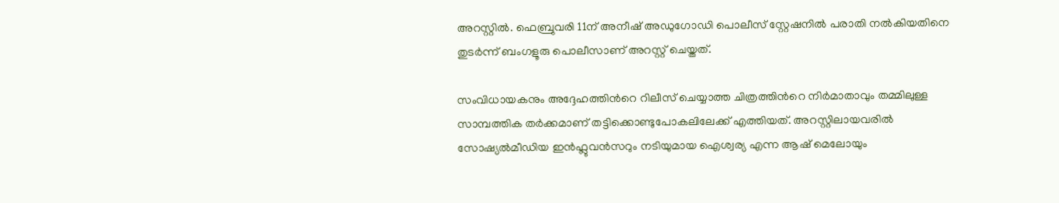അറസ്റ്റിൽ. ഫെബ്രുവരി 11ന് അനീഷ് അഡുഗോഡി പൊലീസ് സ്റ്റേഷനിൽ പരാതി നൽകിയതിനെ തുടര്‍ന്ന് ബംഗളൂരു പൊലീസാണ് അറസ്റ്റ് ചെയ്തത്.

സംവിധായകനും അദ്ദേഹത്തിന്‍റെ റിലീസ് ചെയ്യാത്ത ചിത്രത്തിന്‍റെ നിര്‍മാതാവും തമ്മിലുള്ള സാമ്പത്തിക തര്‍ക്കമാണ് തട്ടിക്കൊണ്ടുപോകലിലേക്ക് എത്തിയത്. അറസ്റ്റിലായവരിൽ സോഷ്യൽമീഡിയ ഇൻഫ്ലുവൻസറും നടിയുമായ ഐശ്വര്യ എന്ന ആഷ് മെലോയും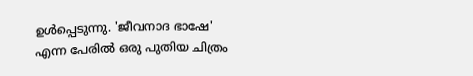ഉൾപ്പെടുന്നു. 'ജീവനാദ ഭാഷേ' എന്ന പേരിൽ ഒരു പുതിയ ചിത്രം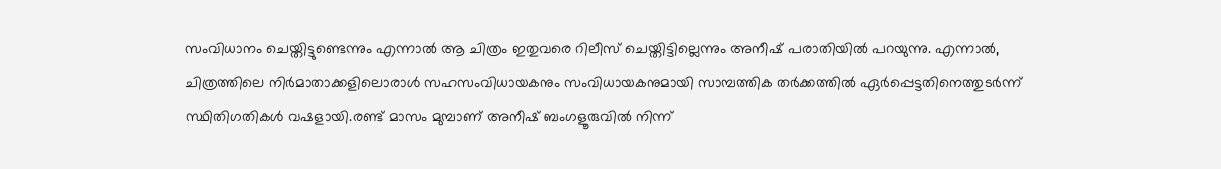സംവിധാനം ചെയ്തിട്ടുണ്ടെന്നും എന്നാൽ ആ ചിത്രം ഇതുവരെ റിലീസ് ചെയ്തിട്ടില്ലെന്നും അനീഷ് പരാതിയിൽ പറയുന്നു. എന്നാൽ, ചിത്രത്തിലെ നിര്‍മാതാക്കളിലൊരാൾ സഹസംവിധായകനും സംവിധായകനുമായി സാമ്പത്തിക തർക്കത്തിൽ ഏർപ്പെട്ടതിനെത്തുടർന്ന് സ്ഥിതിഗതികൾ വഷളായി.രണ്ട് മാസം മുമ്പാണ് അനീഷ് ബംഗളൂരുവിൽ നിന്ന്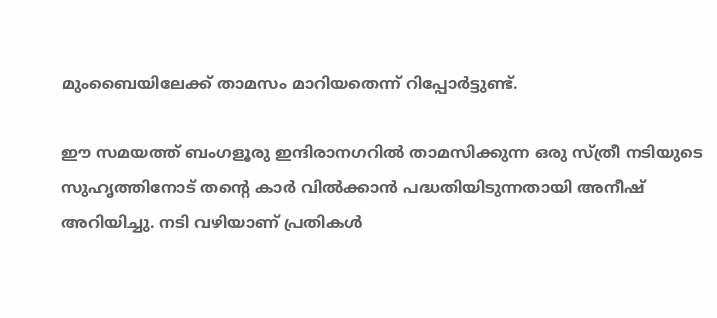മുംബൈയിലേക്ക് താമസം മാറിയതെന്ന് റിപ്പോർട്ടുണ്ട്.

ഈ സമയത്ത് ബംഗളൂരു ഇന്ദിരാനഗറിൽ താമസിക്കുന്ന ഒരു സ്ത്രീ നടിയുടെ സുഹൃത്തിനോട് തന്‍റെ കാർ വിൽക്കാൻ പദ്ധതിയിടുന്നതായി അനീഷ് അറിയിച്ചു. നടി വഴിയാണ് പ്രതികൾ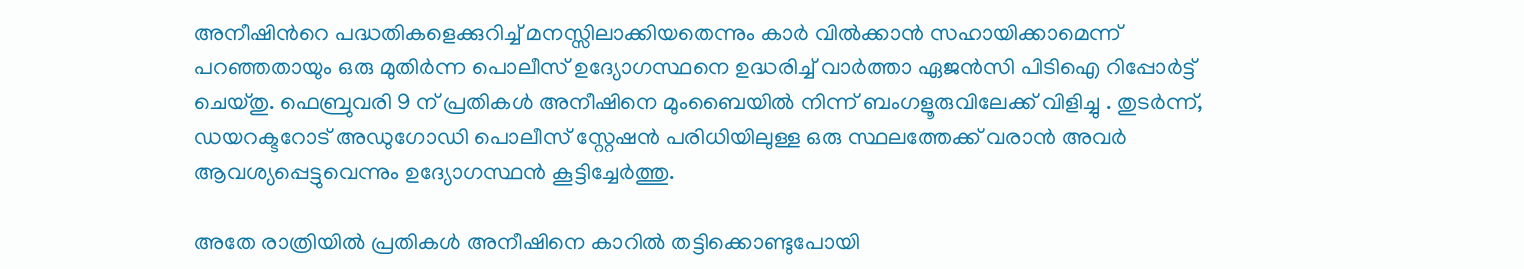അനീഷിന്‍റെ പദ്ധതികളെക്കുറിച്ച് മനസ്സിലാക്കിയതെന്നും കാർ വിൽക്കാൻ സഹായിക്കാമെന്ന് പറഞ്ഞതായും ഒരു മുതിർന്ന പൊലീസ് ഉദ്യോഗസ്ഥനെ ഉദ്ധരിച്ച് വാർത്താ ഏജൻസി പിടിഐ റിപ്പോർട്ട് ചെയ്തു. ഫെബ്രുവരി 9 ന് പ്രതികൾ അനീഷിനെ മുംബൈയിൽ നിന്ന് ബംഗളൂരുവിലേക്ക് വിളിച്ചു . തുടർന്ന്, ഡയറക്ടറോട് അഡുഗോഡി പൊലീസ് സ്റ്റേഷൻ പരിധിയിലുള്ള ഒരു സ്ഥലത്തേക്ക് വരാൻ അവർ ആവശ്യപ്പെട്ടുവെന്നും ഉദ്യോഗസ്ഥൻ കൂട്ടിച്ചേർത്തു.

അതേ രാത്രിയിൽ പ്രതികൾ അനീഷിനെ കാറിൽ തട്ടിക്കൊണ്ടുപോയി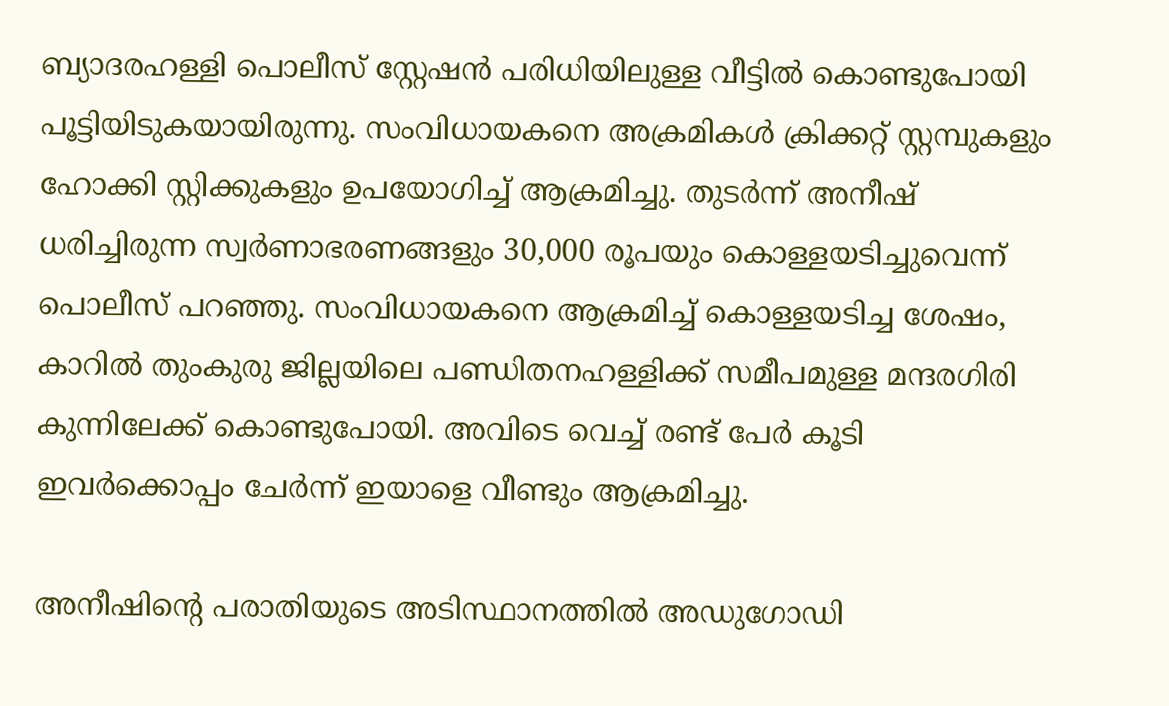ബ്യാദരഹള്ളി പൊലീസ് സ്റ്റേഷൻ പരിധിയിലുള്ള വീട്ടിൽ കൊണ്ടുപോയി പൂട്ടിയിടുകയായിരുന്നു. സംവിധായകനെ അക്രമികൾ ക്രിക്കറ്റ് സ്റ്റമ്പുകളും ഹോക്കി സ്റ്റിക്കുകളും ഉപയോഗിച്ച് ആക്രമിച്ചു. തുടര്‍ന്ന് അനീഷ് ധരിച്ചിരുന്ന സ്വര്‍ണാഭരണങ്ങളും 30,000 രൂപയും കൊള്ളയടിച്ചുവെന്ന് പൊലീസ് പറഞ്ഞു. സംവിധായകനെ ആക്രമിച്ച് കൊള്ളയടിച്ച ശേഷം, കാറിൽ തുംകുരു ജില്ലയിലെ പണ്ഡിതനഹള്ളിക്ക് സമീപമുള്ള മന്ദരഗിരി കുന്നിലേക്ക് കൊണ്ടുപോയി. അവിടെ വെച്ച് രണ്ട് പേർ കൂടി ഇവർക്കൊപ്പം ചേർന്ന് ഇയാളെ വീണ്ടും ആക്രമിച്ചു.

അനീഷിന്‍റെ പരാതിയുടെ അടിസ്ഥാനത്തിൽ അഡുഗോഡി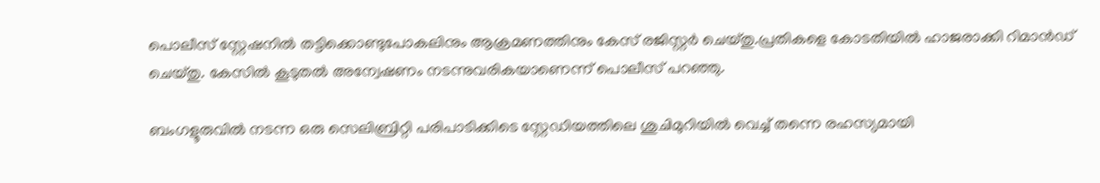പൊലീസ് സ്റ്റേഷനിൽ തട്ടിക്കൊണ്ടുപോകലിനും ആക്രമണത്തിനും കേസ് രജിസ്റ്റർ ചെയ്തു.പ്രതികളെ കോടതിയിൽ ഹാജരാക്കി റിമാൻഡ് ചെയ്തു. കേസിൽ കൂടുതൽ അന്വേഷണം നടന്നുവരികയാണെന്ന് പൊലീസ് പറഞ്ഞു.

ബംഗളൂരുവിൽ നടന്ന ഒരു സെലിബ്രിറ്റി പരിപാടിക്കിടെ സ്റ്റേഡിയത്തിലെ ശുചിമുറിയിൽ വെച്ച് തന്നെ രഹസ്യമായി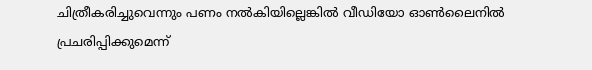ചിത്രീകരിച്ചുവെന്നും പണം നൽകിയില്ലെങ്കിൽ വീഡിയോ ഓൺലൈനിൽ പ്രചരിപ്പിക്കുമെന്ന്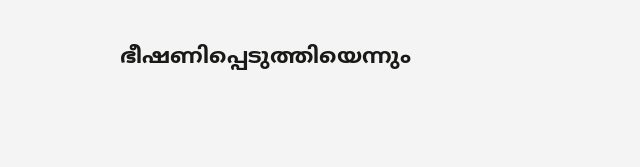ഭീഷണിപ്പെടുത്തിയെന്നും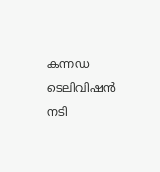കന്നഡ ടെലിവിഷൻ നടി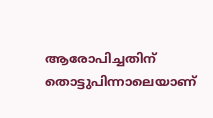ആരോപിച്ചതിന് തൊട്ടുപിന്നാലെയാണ്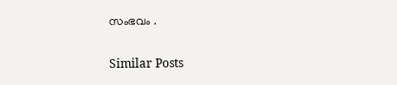സംഭവം .

Similar Posts